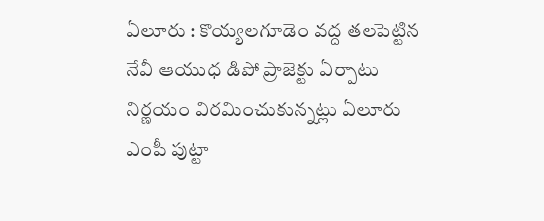ఏలూరు : కొయ్యలగూడెం వద్ద తలపెట్టిన నేవీ ఆయుధ డిపో ప్రాజెక్టు ఏర్పాటు నిర్ణయం విరమించుకున్నట్లు ఏలూరు ఎంపీ పుట్టా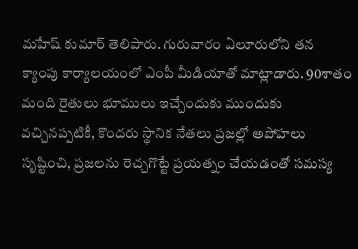మహేష్ కుమార్ తెలిపారు. గురువారం ఏలూరులోని తన క్యాంపు కార్యాలయంలో ఎంపీ మీడియాతో మాట్లాడారు. 90శాతం మంది రైతులు భూములు ఇచ్చేందుకు ముందుకు వచ్చినప్పటికీ, కొందరు స్థానిక నేతలు ప్రజల్లో అపోహలు సృష్టించి, ప్రజలను రెచ్చగొట్టే ప్రయత్నం చేయడంతో సమస్య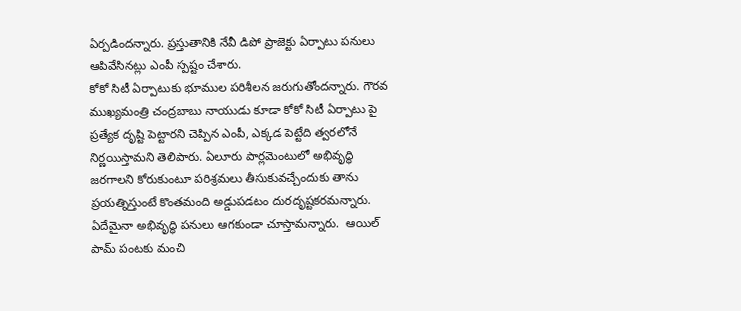ఏర్పడిందన్నారు. ప్రస్తుతానికి నేవీ డిపో ప్రాజెక్టు ఏర్పాటు పనులు ఆపివేసినట్లు ఎంపీ స్పష్టం చేశారు.
కోకో సిటీ ఏర్పాటుకు భూముల పరిశీలన జరుగుతోందన్నారు. గౌరవ ముఖ్యమంత్రి చంద్రబాబు నాయుడు కూడా కోకో సిటీ ఏర్పాటు పై ప్రత్యేక దృష్టి పెట్టారని చెప్పిన ఎంపీ, ఎక్కడ పెట్టేది త్వరలోనే నిర్ణయిస్తామని తెలిపారు. ఏలూరు పార్లమెంటులో అభివృద్ధి జరగాలని కోరుకుంటూ పరిశ్రమలు తీసుకువచ్చేందుకు తాను ప్రయత్నిస్తుంటే కొంతమంది అడ్డుపడటం దురదృష్టకరమన్నారు. ఏదేమైనా అభివృద్ధి పనులు ఆగకుండా చూస్తామన్నారు.  ఆయిల్ పామ్ పంటకు మంచి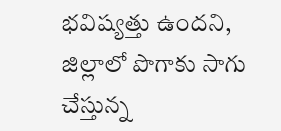భవిష్యత్తు ఉందని, జిల్లాలో పొగాకు సాగు చేస్తున్న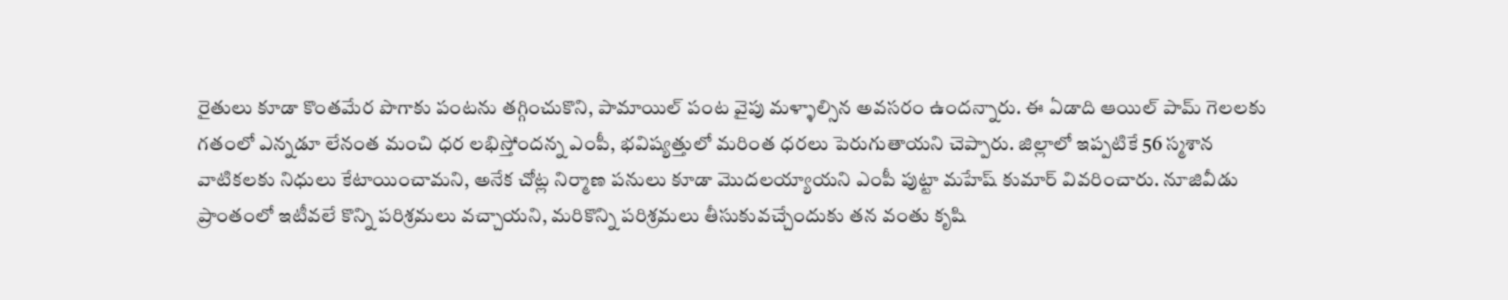రైతులు కూడా కొంతమేర పొగాకు పంటను తగ్గించుకొని, పామాయిల్ పంట వైపు మళ్ళాల్సిన అవసరం ఉందన్నారు. ఈ ఏడాది ఆయిల్ పామ్ గెలలకు గతంలో ఎన్నడూ లేనంత మంచి ధర లభిస్తోందన్న ఎంపీ, భవిష్యత్తులో మరింత ధరలు పెరుగుతాయని చెప్పారు. జిల్లాలో ఇప్పటికే 56 స్మశాన వాటికలకు నిధులు కేటాయించామని, అనేక చోట్ల నిర్మాణ పనులు కూడా మొదలయ్యాయని ఎంపీ పుట్టా మహేష్ కుమార్ వివరించారు. నూజివీడు ప్రాంతంలో ఇటీవలే కొన్ని పరిశ్రమలు వచ్చాయని, మరికొన్ని పరిశ్రమలు తీసుకువచ్చేందుకు తన వంతు కృషి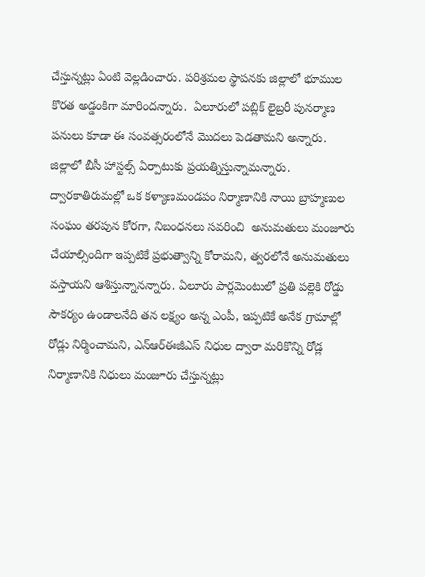చేస్తున్నట్లు ఏంటి వెల్లడించారు. పరిశ్రమల స్థాపనకు జిల్లాలో భూముల కొరత అడ్డంకిగా మారిందన్నారు.  ఏలూరులో పబ్లిక్ లైబ్రరీ పునర్మాణ పనులు కూడా ఈ సంవత్సరంలోనే మొదలు పెడతామని అన్నారు.  జిల్లాలో బీసీ హాస్టల్స్ ఏర్పాటుకు ప్రయత్నిస్తున్నామన్నారు.  ద్వారకాతిరుమల్లో ఒక కళ్యాణమండపం నిర్మాణానికి నాయి బ్రాహ్మణుల సంఘం తరపున కోరగా, నిబంధనలు సవరించి  అనుమతులు మంజూరు చేయాల్సిందిగా ఇప్పటికే ప్రభుత్వాన్ని కోరామని, త్వరలోనే అనుమతులు వస్తాయని ఆశిస్తున్నానన్నారు. ఏలూరు పార్లమెంటులో ప్రతి పల్లెకి రోడ్డు సౌకర్యం ఉండాలనేది తన లక్ష్యం అన్న ఎంపీ, ఇప్పటికే అనేక గ్రామాల్లో రోడ్లు నిర్మించామని, ఎన్ఆర్ఈజీఎస్ నిధుల ద్వారా మరికొన్ని రోడ్ల నిర్మాణానికి నిధులు మంజూరు చేస్తున్నట్లు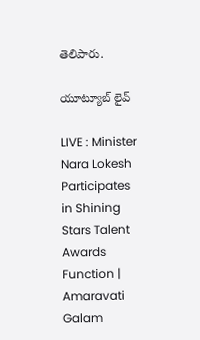తెలిపారు.

యూట్యూబ్ లైవ్

LIVE : Minister Nara Lokesh Participates in Shining Stars Talent Awards Function | Amaravati Galam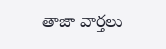తాజా వార్తలు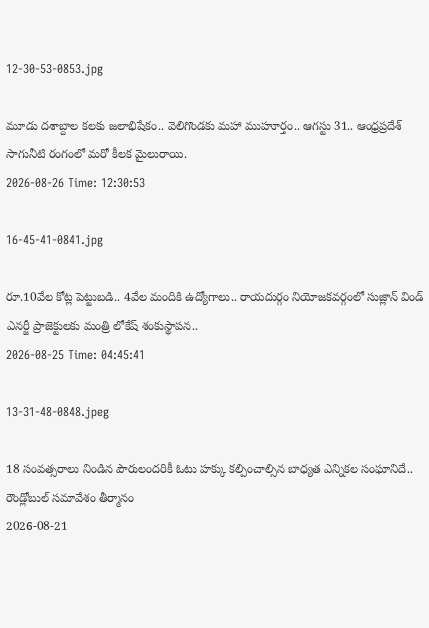12-30-53-0853.jpg

మూడు దశాబ్దాల కలకు జలాభిషేకం.. వెలిగొండకు మహా ముహూర్తం.. ఆగస్టు 31.. ఆంధ్రప్రదేశ్ సాగునీటి రంగంలో మరో కీలక మైలురాయి.
2026-08-26 Time: 12:30:53

16-45-41-0841.jpg

రూ.10వేల కోట్ల పెట్టుబడి.. 4వేల మందికి ఉద్యోగాలు.. రాయదుర్గం నియోజకవర్గంలో సుజ్లాన్ విండ్ ఎనర్జీ ప్రాజెక్టులకు మంత్రి లోకేష్ శంకుస్థాపన..
2026-08-25 Time: 04:45:41

13-31-48-0848.jpeg

18 సంవత్సరాలు నిండిన పౌరులందరికీ ఓటు హక్కు కల్పించాల్సిన బాధ్యత ఎన్నికల సంఘానిదే..  రౌండ్లోబుల్ సమావేశం తీర్మానం
2026-08-21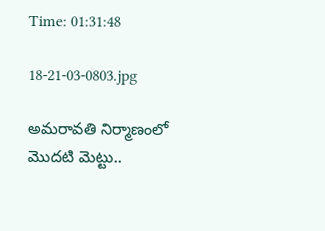Time: 01:31:48

18-21-03-0803.jpg

అమరావతి నిర్మాణంలో మొదటి మెట్టు..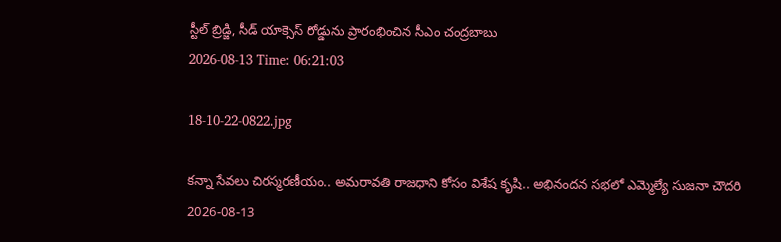స్టీల్ బ్రిడ్జి, సీడ్ యాక్సెస్ రోడ్డును ప్రారంభించిన సీఎం చంద్రబాబు
2026-08-13 Time: 06:21:03

18-10-22-0822.jpg

కన్నా సేవలు చిరస్మరణీయం.. అమరావతి రాజధాని కోసం విశేష కృషి.. అభినందన సభలో ఎమ్మెల్యే సుజనా చౌదరి
2026-08-13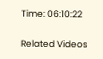Time: 06:10:22

Related Videos